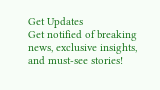Get Updates
Get notified of breaking news, exclusive insights, and must-see stories!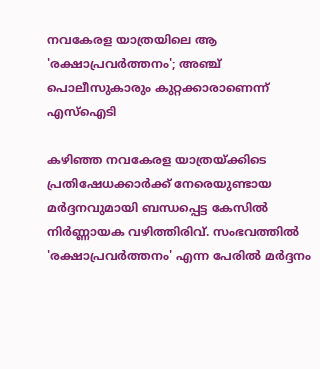നവകേരള യാത്രയിലെ ആ 'രക്ഷാപ്രവർത്തനം'; അഞ്ച് പൊലീസുകാരും കുറ്റക്കാരാണെന്ന് എസ്‌ഐടി

കഴിഞ്ഞ നവകേരള യാത്രയ്ക്കിടെ പ്രതിഷേധക്കാർക്ക് നേരെയുണ്ടായ മർദ്ദനവുമായി ബന്ധപ്പെട്ട കേസിൽ നിർണ്ണായക വഴിത്തിരിവ്. സംഭവത്തിൽ 'രക്ഷാപ്രവർത്തനം' എന്ന പേരിൽ മർദ്ദനം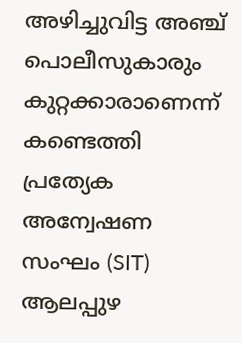അഴിച്ചുവിട്ട അഞ്ച് പൊലീസുകാരും കുറ്റക്കാരാണെന്ന് കണ്ടെത്തി പ്രത്യേക അന്വേഷണ സംഘം (SIT) ആലപ്പുഴ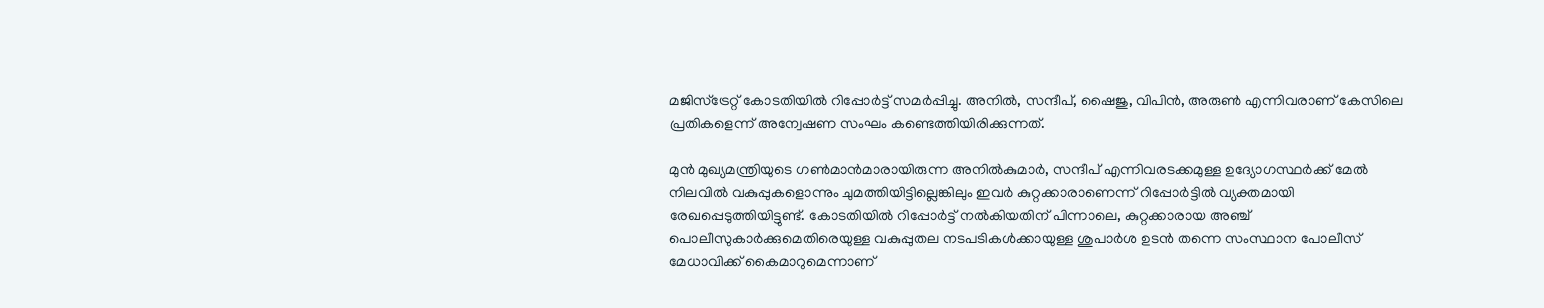മജിസ്ട്രേറ്റ് കോടതിയിൽ റിപ്പോർട്ട് സമർപ്പിച്ചു. അനിൽ, സന്ദീപ്, ഷൈജു, വിപിൻ, അരുൺ എന്നിവരാണ് കേസിലെ പ്രതികളെന്ന് അന്വേഷണ സംഘം കണ്ടെത്തിയിരിക്കുന്നത്.

മുൻ മുഖ്യമന്ത്രിയുടെ ഗൺമാൻമാരായിരുന്ന അനിൽകുമാർ, സന്ദീപ് എന്നിവരടക്കമുള്ള ഉദ്യോഗസ്ഥർക്ക് മേൽ നിലവിൽ വകുപ്പുകളൊന്നും ചുമത്തിയിട്ടില്ലെങ്കിലും ഇവർ കുറ്റക്കാരാണെന്ന് റിപ്പോർട്ടിൽ വ്യക്തമായി രേഖപ്പെടുത്തിയിട്ടുണ്ട്. കോടതിയിൽ റിപ്പോർട്ട് നൽകിയതിന് പിന്നാലെ, കുറ്റക്കാരായ അഞ്ച് പൊലീസുകാർക്കുമെതിരെയുള്ള വകുപ്പുതല നടപടികൾക്കായുള്ള ശുപാർശ ഉടൻ തന്നെ സംസ്ഥാന പോലീസ് മേധാവിക്ക് കൈമാറുമെന്നാണ്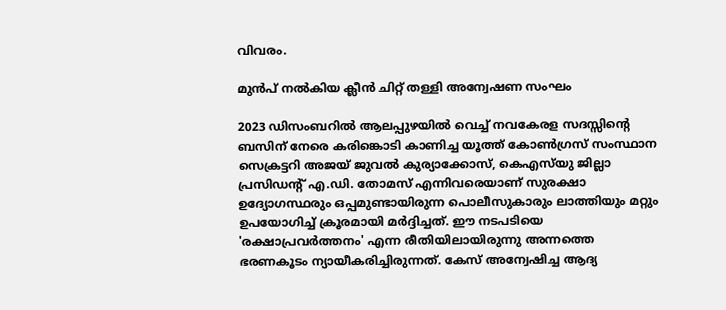വിവരം.

മുൻപ് നൽകിയ ക്ലീൻ ചിറ്റ് തള്ളി അന്വേഷണ സംഘം

2023 ഡിസംബറിൽ ആലപ്പുഴയിൽ വെച്ച് നവകേരള സദസ്സിന്റെ ബസിന് നേരെ കരിങ്കൊടി കാണിച്ച യൂത്ത് കോൺഗ്രസ് സംസ്ഥാന സെക്രട്ടറി അജയ് ജുവൽ കുര്യാക്കോസ്, കെഎസ്‌യു ജില്ലാ പ്രസിഡന്റ് എ.ഡി. തോമസ് എന്നിവരെയാണ് സുരക്ഷാ ഉദ്യോഗസ്ഥരും ഒപ്പമുണ്ടായിരുന്ന പൊലീസുകാരും ലാത്തിയും മറ്റും ഉപയോഗിച്ച് ക്രൂരമായി മർദ്ദിച്ചത്. ഈ നടപടിയെ 'രക്ഷാപ്രവർത്തനം' എന്ന രീതിയിലായിരുന്നു അന്നത്തെ ഭരണകൂടം ന്യായീകരിച്ചിരുന്നത്. കേസ് അന്വേഷിച്ച ആദ്യ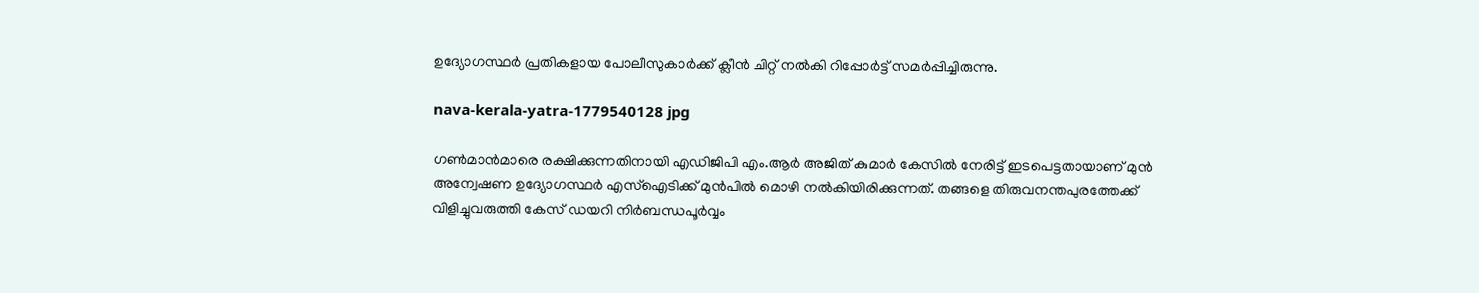ഉദ്യോഗസ്ഥർ പ്രതികളായ പോലീസുകാർക്ക് ക്ലീൻ ചിറ്റ് നൽകി റിപ്പോർട്ട് സമർപ്പിച്ചിരുന്നു.

nava-kerala-yatra-1779540128 jpg

ഗൺമാൻമാരെ രക്ഷിക്കുന്നതിനായി എഡിജിപി എം.ആർ അജിത് കുമാർ കേസിൽ നേരിട്ട് ഇടപെട്ടതായാണ് മുൻ അന്വേഷണ ഉദ്യോഗസ്ഥർ എസ്‌ഐടിക്ക് മുൻപിൽ മൊഴി നൽകിയിരിക്കുന്നത്. തങ്ങളെ തിരുവനന്തപുരത്തേക്ക് വിളിച്ചുവരുത്തി കേസ് ഡയറി നിർബന്ധപൂർവ്വം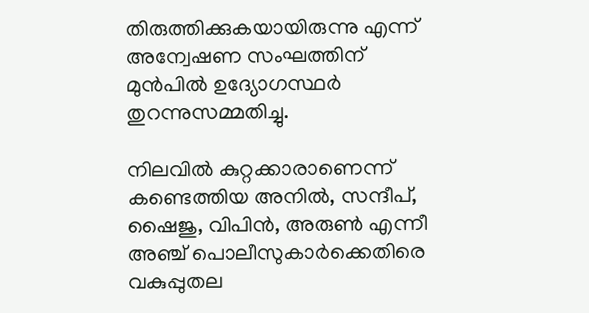തിരുത്തിക്കുകയായിരുന്നു എന്ന് അന്വേഷണ സംഘത്തിന് മുൻപിൽ ഉദ്യോഗസ്ഥർ തുറന്നുസമ്മതിച്ചു.

നിലവിൽ കുറ്റക്കാരാണെന്ന് കണ്ടെത്തിയ അനിൽ, സന്ദീപ്, ഷൈജു, വിപിൻ, അരുൺ എന്നീ അഞ്ച് പൊലീസുകാർക്കെതിരെ വകുപ്പുതല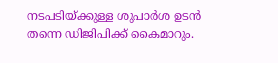നടപടിയ്ക്കുള്ള ശുപാർശ ഉടൻ തന്നെ ഡിജിപിക്ക് കൈമാറും.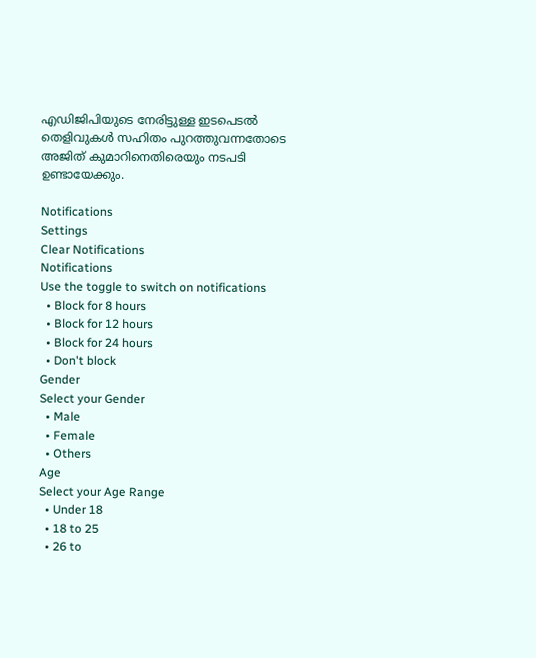എഡിജിപിയുടെ നേരിട്ടുള്ള ഇടപെടൽ തെളിവുകൾ സഹിതം പുറത്തുവന്നതോടെ അജിത് കുമാറിനെതിരെയും നടപടി ഉണ്ടായേക്കും.

Notifications
Settings
Clear Notifications
Notifications
Use the toggle to switch on notifications
  • Block for 8 hours
  • Block for 12 hours
  • Block for 24 hours
  • Don't block
Gender
Select your Gender
  • Male
  • Female
  • Others
Age
Select your Age Range
  • Under 18
  • 18 to 25
  • 26 to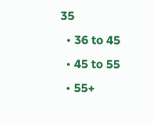35
  • 36 to 45
  • 45 to 55
  • 55+